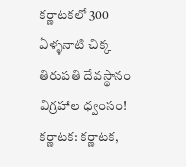కర్ణాటకలో 300 ఏళ్ళనాటి చిక్క తిరుపతి దేవస్థానం విగ్రహాల ధ్వంసం!
కర్ణాటక: కర్ణాటక,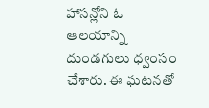హాసన్లోని ఓ ఆలయాన్ని దుండగులు ధ్వంసం చేశారు. ఈ ఘటనతో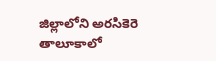జిల్లాలోని అరసికెరె తాలూకాలో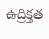ఉద్రిక్తత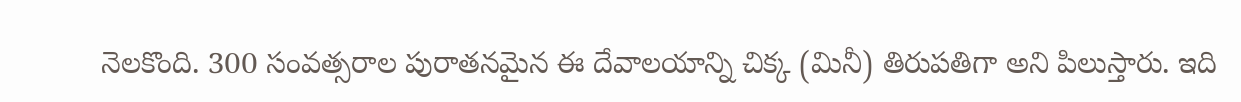నెలకొంది. 300 సంవత్సరాల పురాతనమైన ఈ దేవాలయాన్ని చిక్క (మినీ) తిరుపతిగా అని పిలుస్తారు. ఇది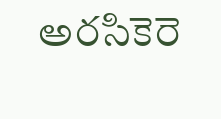అరసికెరె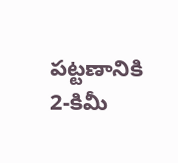పట్టణానికి 2-కిమీ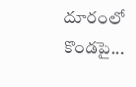దూరంలో కొండపై...